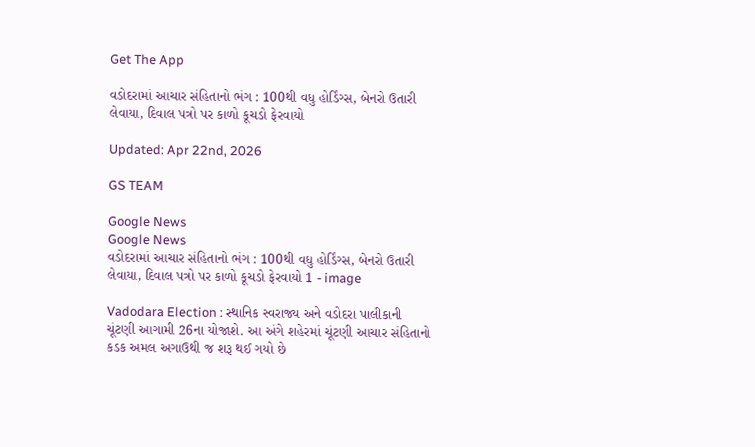Get The App

વડોદરામાં આચાર સંહિતાનો ભંગ : 100થી વધુ હોર્ડિંગ્સ, બેનરો ઉતારી લેવાયા, દિવાલ પત્રો પર કાળો કૂચડો ફેરવાયો

Updated: Apr 22nd, 2026

GS TEAM

Google News
Google News
વડોદરામાં આચાર સંહિતાનો ભંગ : 100થી વધુ હોર્ડિંગ્સ, બેનરો ઉતારી લેવાયા, દિવાલ પત્રો પર કાળો કૂચડો ફેરવાયો 1 - image

Vadodara Election : સ્થાનિક સ્વરાજ્ય અને વડોદરા પાલીકાની ચૂંટણી આગામી 26ના યોજાશે. આ અંગે શહેરમાં ચૂંટણી આચાર સંહિતાનો કડક અમલ અગાઉથી જ શરૂ થઈ ગયો છે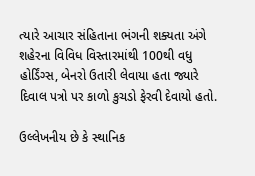ત્યારે આચાર સંહિતાના ભંગની શક્યતા અંગે શહેરના વિવિધ વિસ્તારમાંથી 100થી વધુ હોર્ડિંગ્સ, બેનરો ઉતારી લેવાયા હતા જ્યારે દિવાલ પત્રો પર કાળો કુચડો ફેરવી દેવાયો હતો.

ઉલ્લેખનીય છે કે સ્થાનિક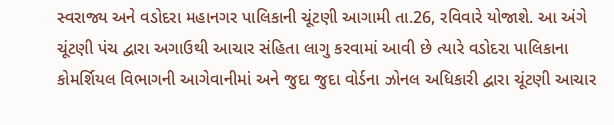સ્વરાજ્ય અને વડોદરા મહાનગર પાલિકાની ચૂંટણી આગામી તા.26, રવિવારે યોજાશે. આ અંગે ચૂંટણી પંચ દ્વારા અગાઉથી આચાર સંહિતા લાગુ કરવામાં આવી છે ત્યારે વડોદરા પાલિકાના કોમર્શિયલ વિભાગની આગેવાનીમાં અને જુદા જુદા વોર્ડના ઝોનલ અધિકારી દ્વારા ચૂંટણી આચાર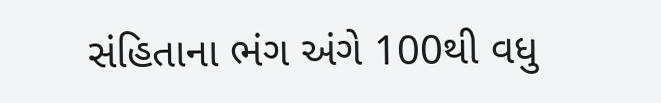સંહિતાના ભંગ અંગે 100થી વધુ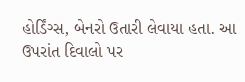હોર્ડિંગ્સ, બેનરો ઉતારી લેવાયા હતા. આ ઉપરાંત દિવાલો પર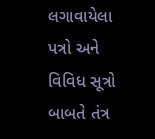લગાવાયેલા પત્રો અને વિવિધ સૂત્રો બાબતે તંત્ર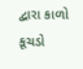દ્વારા કાળો કૂચડો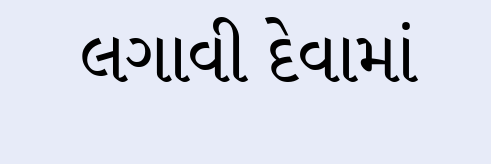લગાવી દેવામાં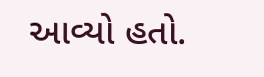આવ્યો હતો.